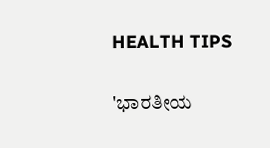HEALTH TIPS

'ಭಾರತೀಯ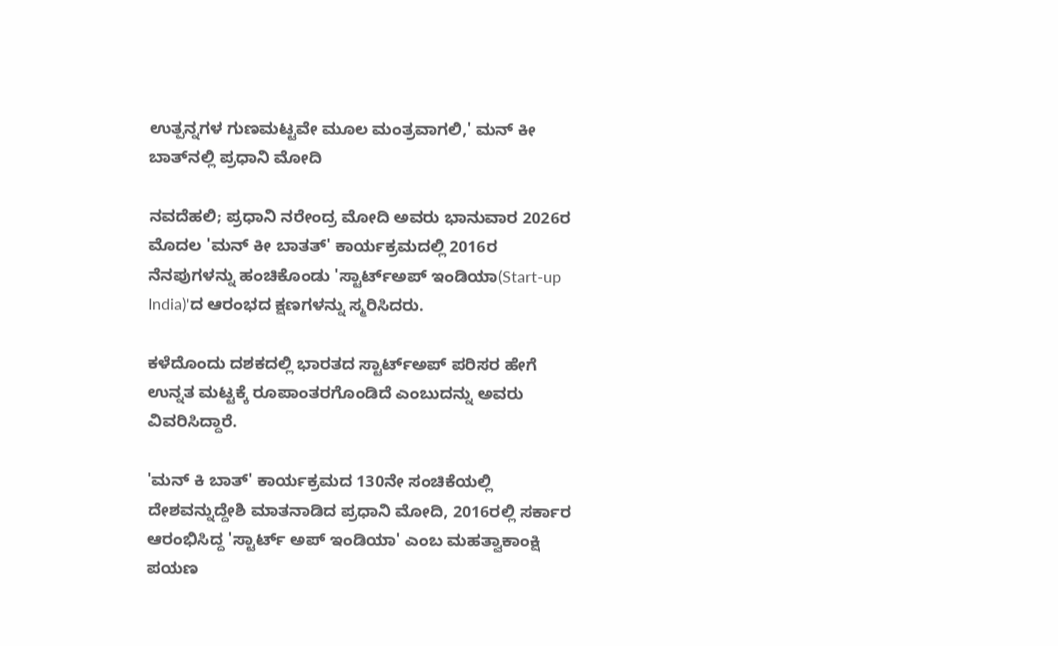ಉತ್ಪನ್ನಗಳ ಗುಣಮಟ್ಟವೇ ಮೂಲ ಮಂತ್ರವಾಗಲಿ,' ಮನ್ ಕೀ ಬಾತ್‌ನಲ್ಲಿ ಪ್ರಧಾನಿ ಮೋದಿ

ನವದೆಹಲಿ; ಪ್ರಧಾನಿ ನರೇಂದ್ರ ಮೋದಿ ಅವರು ಭಾನುವಾರ 2026ರ ಮೊದಲ 'ಮನ್ ಕೀ ಬಾತತ್' ಕಾರ್ಯಕ್ರಮದಲ್ಲಿ 2016ರ ನೆನಪುಗಳನ್ನು ಹಂಚಿಕೊಂಡು 'ಸ್ಟಾರ್ಟ್‌ಅಪ್ ಇಂಡಿಯಾ(Start-up India)'ದ ಆರಂಭದ ಕ್ಷಣಗಳನ್ನು ಸ್ಮರಿಸಿದರು.

ಕಳೆದೊಂದು ದಶಕದಲ್ಲಿ ಭಾರತದ ಸ್ಟಾರ್ಟ್‌ಅಪ್‌ ಪರಿಸರ ಹೇಗೆ ಉನ್ನತ ಮಟ್ಟಕ್ಕೆ ರೂಪಾಂತರಗೊಂಡಿದೆ ಎಂಬುದನ್ನು ಅವರು ವಿವರಿಸಿದ್ದಾರೆ.

'ಮನ್ ಕಿ ಬಾತ್' ಕಾರ್ಯಕ್ರಮದ 130ನೇ ಸಂಚಿಕೆಯಲ್ಲಿ ದೇಶವನ್ನುದ್ದೇಶಿ ಮಾತನಾಡಿದ ಪ್ರಧಾನಿ ಮೋದಿ, 2016ರಲ್ಲಿ ಸರ್ಕಾರ ಆರಂಭಿಸಿದ್ದ 'ಸ್ಟಾರ್ಟ್ ಅಪ್ ಇಂಡಿಯಾ' ಎಂಬ ಮಹತ್ವಾಕಾಂಕ್ಷಿ ಪಯಣ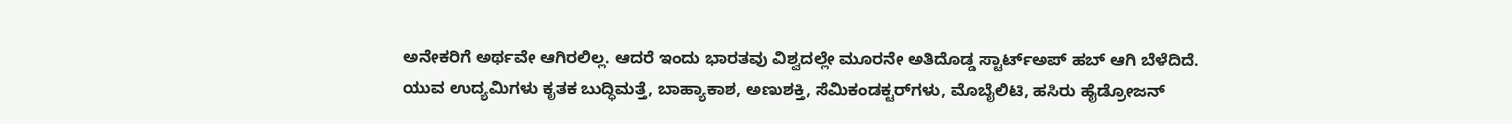ಅನೇಕರಿಗೆ ಅರ್ಥವೇ ಆಗಿರಲಿಲ್ಲ. ಆದರೆ ಇಂದು ಭಾರತವು ವಿಶ್ವದಲ್ಲೇ ಮೂರನೇ ಅತಿದೊಡ್ಡ ಸ್ಟಾರ್ಟ್‌ಅಪ್ ಹಬ್ ಆಗಿ ಬೆಳೆದಿದೆ. ಯುವ ಉದ್ಯಮಿಗಳು ಕೃತಕ ಬುದ್ಧಿಮತ್ತೆ, ಬಾಹ್ಯಾಕಾಶ, ಅಣುಶಕ್ತಿ, ಸೆಮಿಕಂಡಕ್ಟರ್‌ಗಳು, ಮೊಬೈಲಿಟಿ, ಹಸಿರು ಹೈಡ್ರೋಜನ್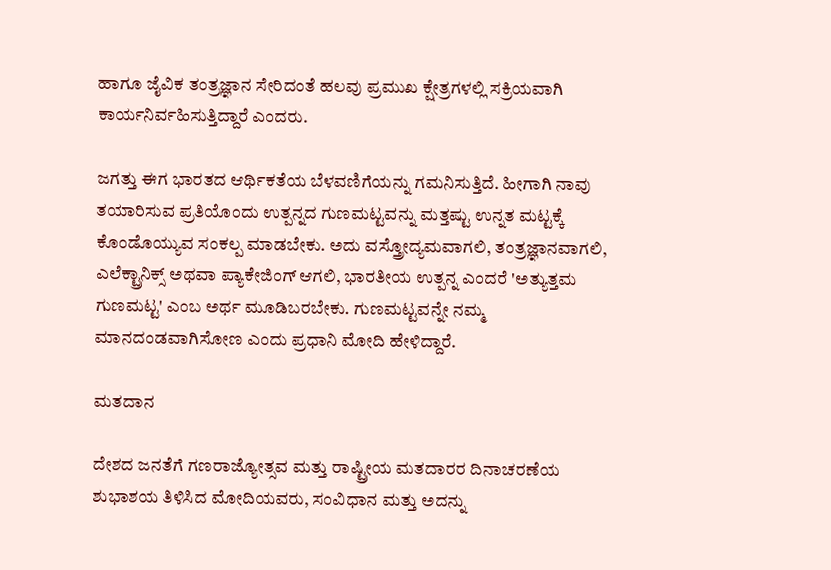ಹಾಗೂ ಜೈವಿಕ ತಂತ್ರಜ್ಞಾನ ಸೇರಿದಂತೆ ಹಲವು ಪ್ರಮುಖ ಕ್ಷೇತ್ರಗಳಲ್ಲಿ ಸಕ್ರಿಯವಾಗಿ ಕಾರ್ಯನಿರ್ವಹಿಸುತ್ತಿದ್ದಾರೆ ಎಂದರು.

ಜಗತ್ತು ಈಗ ಭಾರತದ ಆರ್ಥಿಕತೆಯ ಬೆಳವಣಿಗೆಯನ್ನು ಗಮನಿಸುತ್ತಿದೆ. ಹೀಗಾಗಿ ನಾವು ತಯಾರಿಸುವ ಪ್ರತಿಯೊಂದು ಉತ್ಪನ್ನದ ಗುಣಮಟ್ಟವನ್ನು ಮತ್ತಷ್ಟು ಉನ್ನತ ಮಟ್ಟಕ್ಕೆ ಕೊಂಡೊಯ್ಯುವ ಸಂಕಲ್ಪ ಮಾಡಬೇಕು. ಅದು ವಸ್ತ್ರೋದ್ಯಮವಾಗಲಿ, ತಂತ್ರಜ್ಞಾನವಾಗಲಿ, ಎಲೆಕ್ಟ್ರಾನಿಕ್ಸ್ ಅಥವಾ ಪ್ಯಾಕೇಜಿಂಗ್ ಆಗಲಿ, ಭಾರತೀಯ ಉತ್ಪನ್ನ ಎಂದರೆ 'ಅತ್ಯುತ್ತಮ ಗುಣಮಟ್ಟ' ಎಂಬ ಅರ್ಥ ಮೂಡಿಬರಬೇಕು. ಗುಣಮಟ್ಟವನ್ನೇ ನಮ್ಮ ಮಾನದಂಡವಾಗಿಸೋಣ ಎಂದು ಪ್ರಧಾನಿ ಮೋದಿ ಹೇಳಿದ್ದಾರೆ.

ಮತದಾನ

ದೇಶದ ಜನತೆಗೆ ಗಣರಾಜ್ಯೋತ್ಸವ ಮತ್ತು ರಾಷ್ಟ್ರೀಯ ಮತದಾರರ ದಿನಾಚರಣೆಯ ಶುಭಾಶಯ ತಿಳಿಸಿದ ಮೋದಿಯವರು, ಸಂವಿಧಾನ ಮತ್ತು ಅದನ್ನು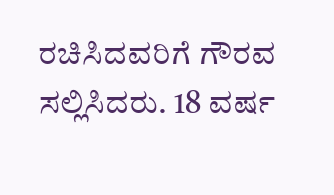ರಚಿಸಿದವರಿಗೆ ಗೌರವ ಸಲ್ಲಿಸಿದರು. 18 ವರ್ಷ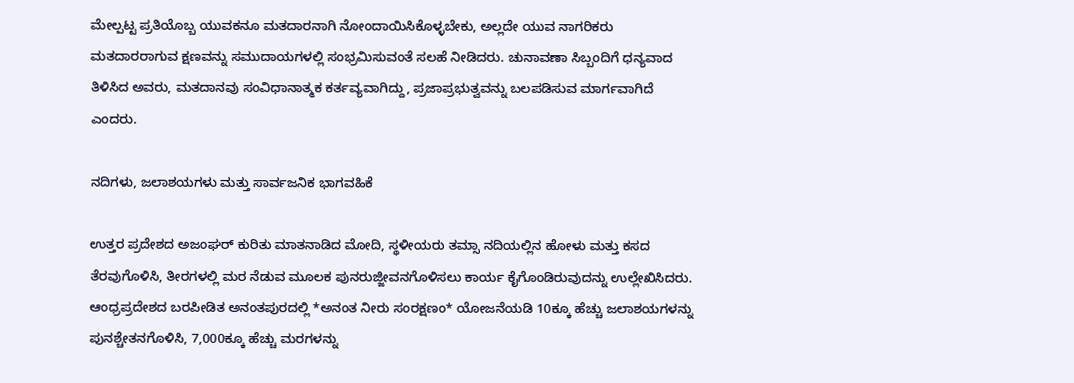ಮೇಲ್ಪಟ್ಟ ಪ್ರತಿಯೊಬ್ಬ ಯುವಕನೂ ಮತದಾರನಾಗಿ ನೋಂದಾಯಿಸಿಕೊಳ್ಳಬೇಕು, ಅಲ್ಲದೇ ಯುವ ನಾಗರಿಕರು ಮತದಾರರಾಗುವ ಕ್ಷಣವನ್ನು ಸಮುದಾಯಗಳಲ್ಲಿ ಸಂಭ್ರಮಿಸುವಂತೆ ಸಲಹೆ ನೀಡಿದರು. ಚುನಾವಣಾ ಸಿಬ್ಬಂದಿಗೆ ಧನ್ಯವಾದ ತಿಳಿಸಿದ ಅವರು, ಮತದಾನವು ಸಂವಿಧಾನಾತ್ಮಕ ಕರ್ತವ್ಯವಾಗಿದ್ದು, ಪ್ರಜಾಪ್ರಭುತ್ವವನ್ನು ಬಲಪಡಿಸುವ ಮಾರ್ಗವಾಗಿದೆ ಎಂದರು.

ನದಿಗಳು, ಜಲಾಶಯಗಳು ಮತ್ತು ಸಾರ್ವಜನಿಕ ಭಾಗವಹಿಕೆ

ಉತ್ತರ ಪ್ರದೇಶದ ಅಜಂಘರ್ ಕುರಿತು ಮಾತನಾಡಿದ ಮೋದಿ, ಸ್ಥಳೀಯರು ತಮ್ಸಾ ನದಿಯಲ್ಲಿನ ಹೋಳು ಮತ್ತು ಕಸದ ತೆರವುಗೊಳಿಸಿ, ತೀರಗಳಲ್ಲಿ ಮರ ನೆಡುವ ಮೂಲಕ ಪುನರುಜ್ಜೀವನಗೊಳಿಸಲು ಕಾರ್ಯ ಕೈಗೊಂಡಿರುವುದನ್ನು ಉಲ್ಲೇಖಿಸಿದರು. ಆಂಧ್ರಪ್ರದೇಶದ ಬರಪೀಡಿತ ಅನಂತಪುರದಲ್ಲಿ *ಅನಂತ ನೀರು ಸಂರಕ್ಷಣಂ* ಯೋಜನೆಯಡಿ 10ಕ್ಕೂ ಹೆಚ್ಚು ಜಲಾಶಯಗಳನ್ನು ಪುನಶ್ಚೇತನಗೊಳಿಸಿ, 7,000ಕ್ಕೂ ಹೆಚ್ಚು ಮರಗಳನ್ನು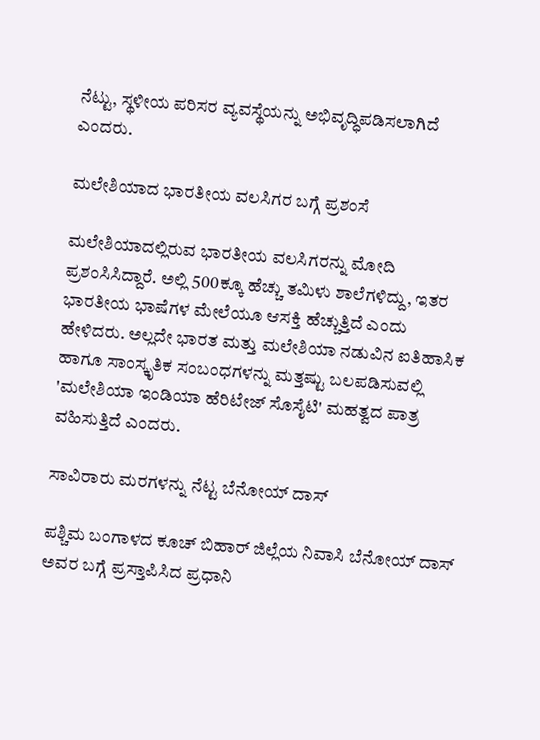ನೆಟ್ಟು, ಸ್ಥಳೀಯ ಪರಿಸರ ವ್ಯವಸ್ಥೆಯನ್ನು ಅಭಿವೃದ್ಧಿಪಡಿಸಲಾಗಿದೆ ಎಂದರು.

ಮಲೇಶಿಯಾದ ಭಾರತೀಯ ವಲಸಿಗರ ಬಗ್ಗೆ ಪ್ರಶಂಸೆ

ಮಲೇಶಿಯಾದಲ್ಲಿರುವ ಭಾರತೀಯ ವಲಸಿಗರನ್ನು ಮೋದಿ ಪ್ರಶಂಸಿಸಿದ್ದಾರೆ. ಅಲ್ಲಿ 500ಕ್ಕೂ ಹೆಚ್ಚು ತಮಿಳು ಶಾಲೆಗಳಿದ್ದು, ಇತರ ಭಾರತೀಯ ಭಾಷೆಗಳ ಮೇಲೆಯೂ ಆಸಕ್ತಿ ಹೆಚ್ಚುತ್ತಿದೆ ಎಂದು ಹೇಳಿದರು. ಅಲ್ಲದೇ ಭಾರತ ಮತ್ತು ಮಲೇಶಿಯಾ ನಡುವಿನ ಐತಿಹಾಸಿಕ ಹಾಗೂ ಸಾಂಸ್ಕೃತಿಕ ಸಂಬಂಧಗಳನ್ನು ಮತ್ತಷ್ಟು ಬಲಪಡಿಸುವಲ್ಲಿ 'ಮಲೇಶಿಯಾ ಇಂಡಿಯಾ ಹೆರಿಟೇಜ್ ಸೊಸೈಟಿ' ಮಹತ್ವದ ಪಾತ್ರ ವಹಿಸುತ್ತಿದೆ ಎಂದರು.

ಸಾವಿರಾರು ಮರಗಳನ್ನು ನೆಟ್ಟ ಬೆನೋಯ್ ದಾಸ್

ಪಶ್ಚಿಮ ಬಂಗಾಳದ ಕೂಚ್ ಬಿಹಾರ್ ಜಿಲ್ಲೆಯ ನಿವಾಸಿ ಬೆನೋಯ್ ದಾಸ್ ಅವರ ಬಗ್ಗೆ ಪ್ರಸ್ತಾಪಿಸಿದ ಪ್ರಧಾನಿ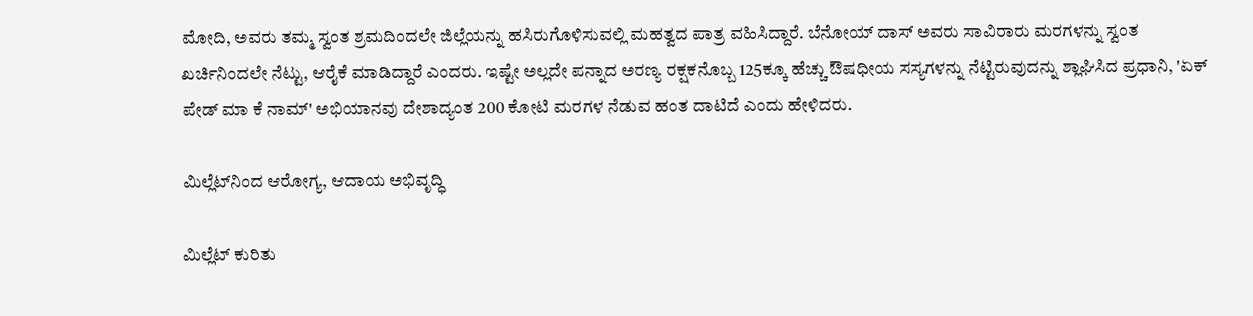ಮೋದಿ, ಅವರು ತಮ್ಮ ಸ್ವಂತ ಶ್ರಮದಿಂದಲೇ ಜಿಲ್ಲೆಯನ್ನು ಹಸಿರುಗೊಳಿಸುವಲ್ಲಿ ಮಹತ್ವದ ಪಾತ್ರ ವಹಿಸಿದ್ದಾರೆ. ಬೆನೋಯ್ ದಾಸ್ ಅವರು ಸಾವಿರಾರು ಮರಗಳನ್ನು ಸ್ವಂತ ಖರ್ಚಿನಿಂದಲೇ ನೆಟ್ಟು, ಆರೈಕೆ ಮಾಡಿದ್ದಾರೆ ಎಂದರು. ಇಷ್ಟೇ ಅಲ್ಲದೇ ಪನ್ನಾದ ಅರಣ್ಯ ರಕ್ಷಕನೊಬ್ಬ 125ಕ್ಕೂ ಹೆಚ್ಚು ಔಷಧೀಯ ಸಸ್ಯಗಳನ್ನು ನೆಟ್ಟಿರುವುದನ್ನು ಶ್ಲಾಘಿಸಿದ ಪ್ರಧಾನಿ, 'ಏಕ್ ಪೇಡ್ ಮಾ ಕೆ ನಾಮ್' ಅಭಿಯಾನವು ದೇಶಾದ್ಯಂತ 200 ಕೋಟಿ ಮರಗಳ ನೆಡುವ ಹಂತ ದಾಟಿದೆ ಎಂದು ಹೇಳಿದರು.

ಮಿಲ್ಲೆಟ್‌ನಿಂದ ಆರೋಗ್ಯ, ಆದಾಯ ಅಭಿವೃದ್ಧಿ

ಮಿಲ್ಲೆಟ್‌ ಕುರಿತು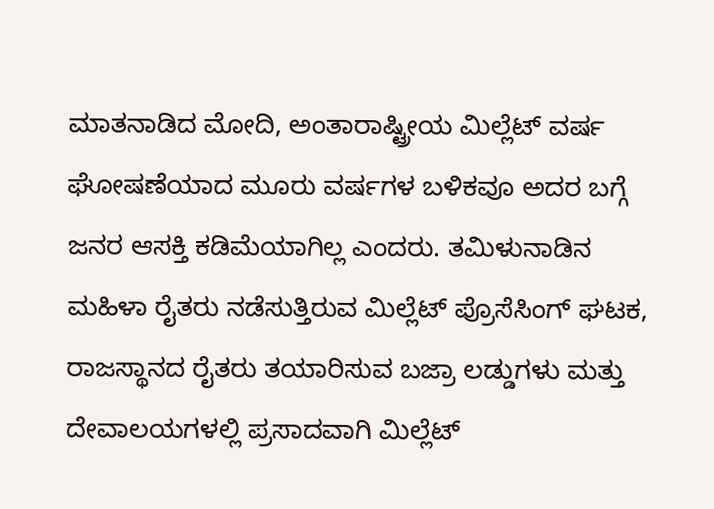ಮಾತನಾಡಿದ ಮೋದಿ, ಅಂತಾರಾಷ್ಟ್ರೀಯ ಮಿಲ್ಲೆಟ್ ವರ್ಷ ಘೋಷಣೆಯಾದ ಮೂರು ವರ್ಷಗಳ ಬಳಿಕವೂ ಅದರ ಬಗ್ಗೆ ಜನರ ಆಸಕ್ತಿ ಕಡಿಮೆಯಾಗಿಲ್ಲ ಎಂದರು. ತಮಿಳುನಾಡಿನ ಮಹಿಳಾ ರೈತರು ನಡೆಸುತ್ತಿರುವ ಮಿಲ್ಲೆಟ್ ಪ್ರೊಸೆಸಿಂಗ್ ಘಟಕ, ರಾಜಸ್ಥಾನದ ರೈತರು ತಯಾರಿಸುವ ಬಜ್ರಾ ಲಡ್ಡುಗಳು ಮತ್ತು ದೇವಾಲಯಗಳಲ್ಲಿ ಪ್ರಸಾದವಾಗಿ ಮಿಲ್ಲೆಟ್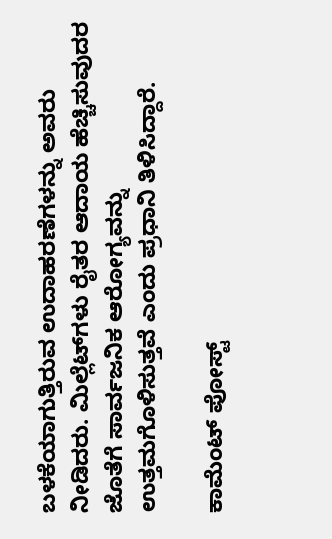ಬಳಕೆಯಾಗುತ್ತಿರುವ ಉದಾಹರಣೆಗಳನ್ನು ಅವರು ನೀಡಿದರು. ಮಿಲ್ಲೆಟ್‌ಗಳು ರೈತರ ಆದಾಯ ಹೆಚ್ಚಿಸುವುದರ ಜೊತೆಗೆ ಸಾರ್ವಜನಿಕ ಆರೋಗ್ಯವನ್ನು ಉತ್ತಮಗೊಳಿಸುತ್ತವೆ ಎಂದು ಪ್ರಧಾನಿ ತಿಳಿಸಿದ್ದಾರೆ.

ಕಾಮೆಂಟ್‌‌ ಪೋಸ್ಟ್‌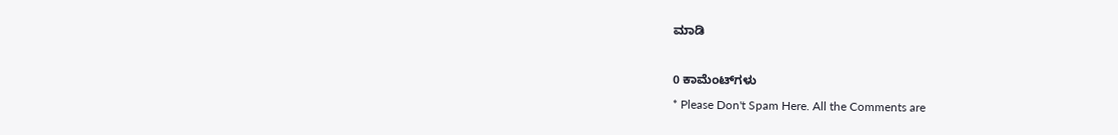ಮಾಡಿ

0 ಕಾಮೆಂಟ್‌ಗಳು
* Please Don't Spam Here. All the Comments are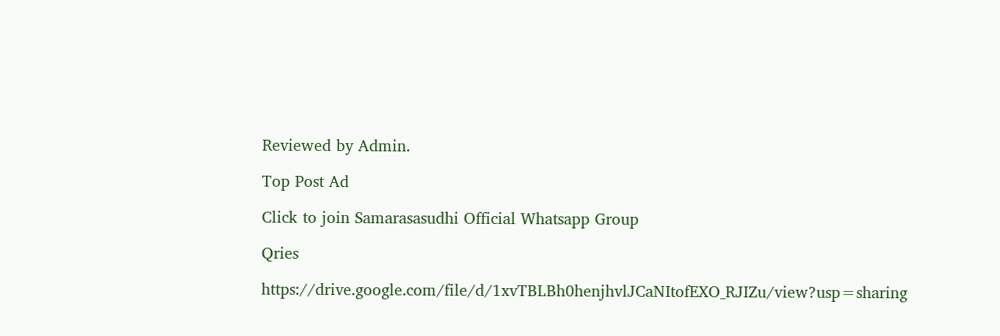Reviewed by Admin.

Top Post Ad

Click to join Samarasasudhi Official Whatsapp Group

Qries

https://drive.google.com/file/d/1xvTBLBh0henjhvlJCaNItofEXO_RJIZu/view?usp=sharing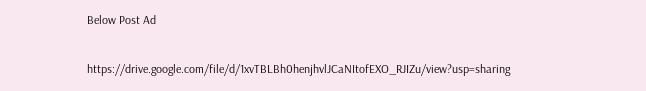Below Post Ad

https://drive.google.com/file/d/1xvTBLBh0henjhvlJCaNItofEXO_RJIZu/view?usp=sharing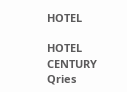HOTEL

HOTEL
CENTURY
Qries